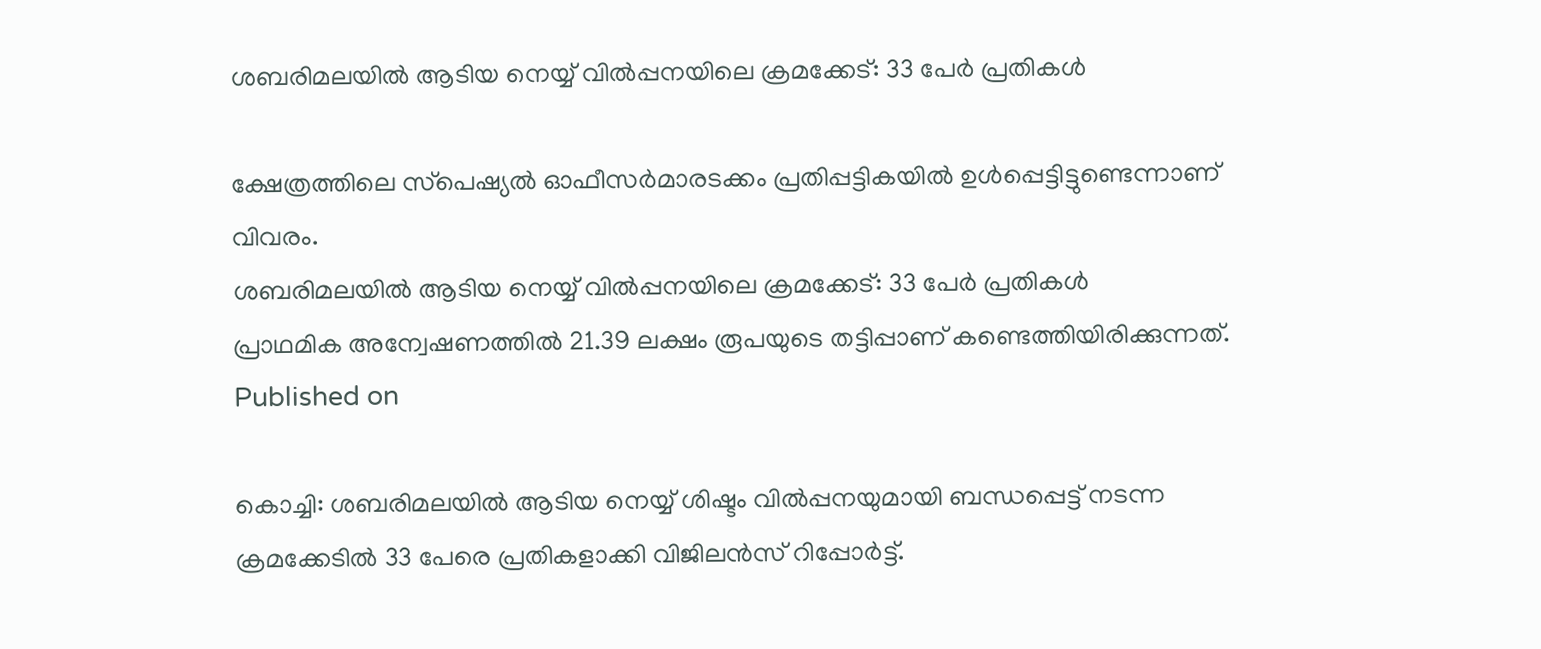ശബരിമലയിൽ ആടിയ നെയ്യ് വിൽപ്പനയിലെ ക്രമക്കേട്: 33 പേർ പ്രതികൾ

ക്ഷേത്രത്തിലെ സ്‌പെഷ്യല്‍ ഓഫീസര്‍മാരടക്കം പ്രതിപ്പട്ടികയില്‍ ഉള്‍പ്പെട്ടിട്ടുണ്ടെന്നാണ് വിവരം.
ശബരിമലയിൽ ആടിയ നെയ്യ് വിൽപ്പനയിലെ ക്രമക്കേട്: 33 പേർ പ്രതികൾ
പ്രാഥമിക അന്വേഷണത്തില്‍ 21.39 ലക്ഷം രൂപയുടെ തട്ടിപ്പാണ് കണ്ടെത്തിയിരിക്കുന്നത്.
Published on

കൊച്ചി: ശബരിമലയില്‍ ആടിയ നെയ്യ് ശിഷ്ടം വില്‍പ്പനയുമായി ബന്ധപ്പെട്ട് നടന്ന ക്രമക്കേടില്‍ 33 പേരെ പ്രതികളാക്കി വിജിലന്‍സ് റിപ്പോര്‍ട്ട്.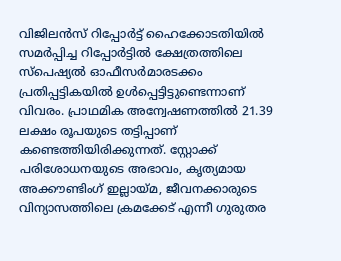വിജിലന്‍സ് റിപ്പോര്‍ട്ട് ഹൈക്കോടതിയില്‍ സമര്‍പ്പിച്ച റിപ്പോർട്ടിൽ ക്ഷേത്രത്തിലെ സ്‌പെഷ്യല്‍ ഓഫീസര്‍മാരടക്കം പ്രതിപ്പട്ടികയില്‍ ഉള്‍പ്പെട്ടിട്ടുണ്ടെന്നാണ് വിവരം. പ്രാഥമിക അന്വേഷണത്തില്‍ 21.39 ലക്ഷം രൂപയുടെ തട്ടിപ്പാണ് കണ്ടെത്തിയിരിക്കുന്നത്. സ്റ്റോക്ക് പരിശോധനയുടെ അഭാവം, കൃത്യമായ അക്കൗണ്ടിംഗ് ഇല്ലായ്മ, ജീവനക്കാരുടെ വിന്യാസത്തിലെ ക്രമക്കേട് എന്നീ ഗുരുതര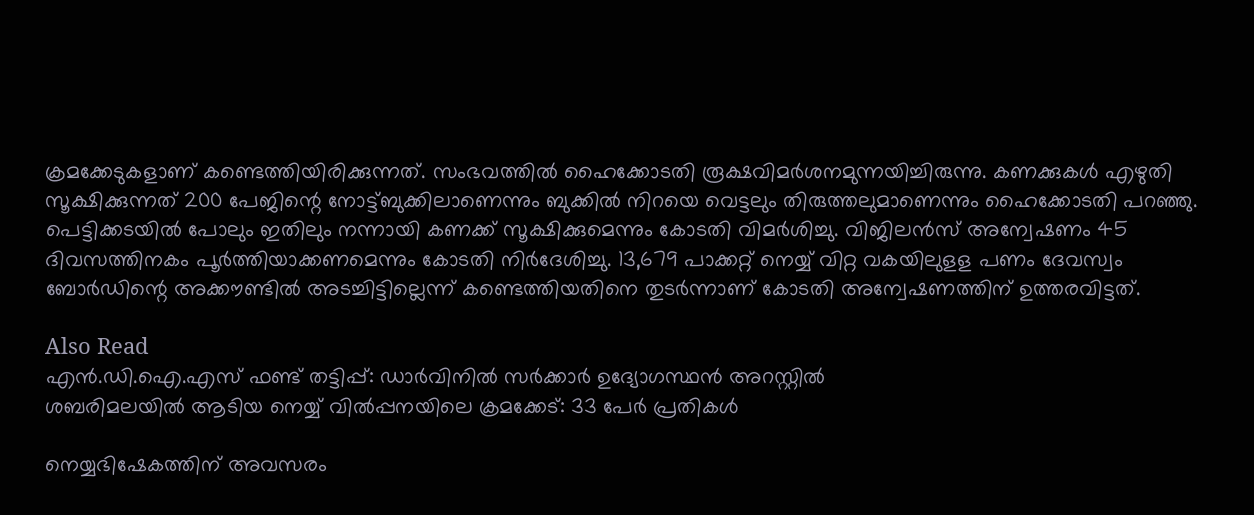ക്രമക്കേടുകളാണ് കണ്ടെത്തിയിരിക്കുന്നത്. സംഭവത്തില്‍ ഹൈക്കോടതി രൂക്ഷവിമര്‍ശനമുന്നയിച്ചിരുന്നു. കണക്കുകള്‍ എഴുതി സൂക്ഷിക്കുന്നത് 200 പേജിന്റെ നോട്ട്ബുക്കിലാണെന്നും ബുക്കില്‍ നിറയെ വെട്ടലും തിരുത്തലുമാണെന്നും ഹൈക്കോടതി പറഞ്ഞു. പെട്ടിക്കടയില്‍ പോലും ഇതിലും നന്നായി കണക്ക് സൂക്ഷിക്കുമെന്നും കോടതി വിമര്‍ശിച്ചു. വിജിലന്‍സ് അന്വേഷണം 45 ദിവസത്തിനകം പൂര്‍ത്തിയാക്കണമെന്നും കോടതി നിര്‍ദേശിച്ചു. 13,679 പാക്കറ്റ് നെയ്യ് വിറ്റ വകയിലുളള പണം ദേവസ്വം ബോര്‍ഡിന്റെ അക്കൗണ്ടില്‍ അടച്ചിട്ടില്ലെന്ന് കണ്ടെത്തിയതിനെ തുടര്‍ന്നാണ് കോടതി അന്വേഷണത്തിന് ഉത്തരവിട്ടത്.

Also Read
എൻ.ഡി.ഐ.എസ് ഫണ്ട് തട്ടിപ്പ്: ഡാർവിനിൽ സർക്കാർ ഉദ്യോഗസ്ഥൻ അറസ്റ്റിൽ
ശബരിമലയിൽ ആടിയ നെയ്യ് വിൽപ്പനയിലെ ക്രമക്കേട്: 33 പേർ പ്രതികൾ

നെയ്യഭിഷേകത്തിന് അവസരം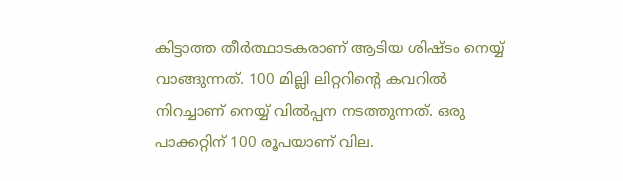കിട്ടാത്ത തീര്‍ത്ഥാടകരാണ് ആടിയ ശിഷ്ടം നെയ്യ് വാങ്ങുന്നത്. 100 മില്ലി ലിറ്ററിന്റെ കവറില്‍ നിറച്ചാണ് നെയ്യ് വില്‍പ്പന നടത്തുന്നത്. ഒരു പാക്കറ്റിന് 100 രൂപയാണ് വില.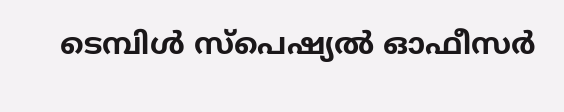ടെമ്പിള്‍ സ്‌പെഷ്യല്‍ ഓഫീസര്‍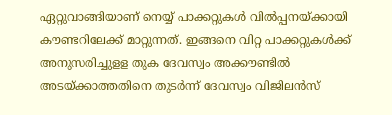ഏറ്റുവാങ്ങിയാണ് നെയ്യ് പാക്കറ്റുകള്‍ വില്‍പ്പനയ്ക്കായി കൗണ്ടറിലേക്ക് മാറ്റുന്നത്. ഇങ്ങനെ വിറ്റ പാക്കറ്റുകള്‍ക്ക് അനുസരിച്ചുളള തുക ദേവസ്വം അക്കൗണ്ടില്‍ അടയ്ക്കാത്തതിനെ തുടര്‍ന്ന് ദേവസ്വം വിജിലന്‍സ്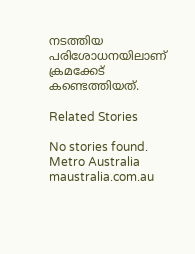നടത്തിയ പരിശോധനയിലാണ് ക്രമക്കേട് കണ്ടെത്തിയത്.

Related Stories

No stories found.
Metro Australia
maustralia.com.au